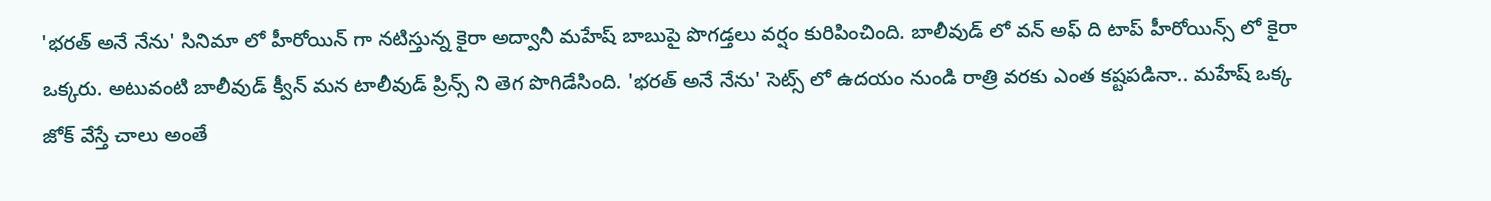'భరత్ అనే నేను' సినిమా లో హీరోయిన్ గా నటిస్తున్న కైరా అద్వానీ మహేష్ బాబుపై పొగడ్తలు వర్షం కురిపించింది. బాలీవుడ్ లో వన్ అఫ్ ది టాప్ హీరోయిన్స్ లో కైరా ఒక్కరు. అటువంటి బాలీవుడ్ క్వీన్ మన టాలీవుడ్ ప్రిన్స్ ని తెగ పొగిడేసింది. 'భరత్ అనే నేను' సెట్స్ లో ఉదయం నుండి రాత్రి వరకు ఎంత కష్టపడినా.. మహేష్ ఒక్క జోక్ వేస్తే చాలు అంతే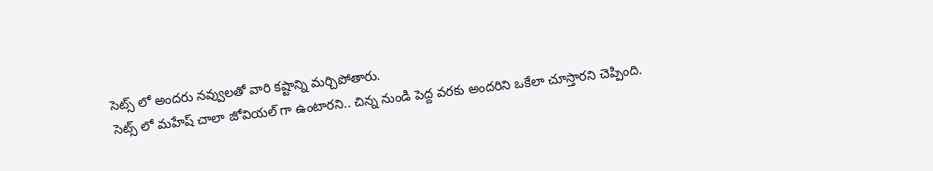సెట్స్ లో అందరు నవ్వులతో వారి కష్టాన్ని మర్చిపోతారు.
సెట్స్ లో మహేష్ చాలా జోవియల్ గా ఉంటారని.. చిన్న నుండి పెద్ద వరకు అందరిని ఒకేలా చూస్తారని చెప్పింది.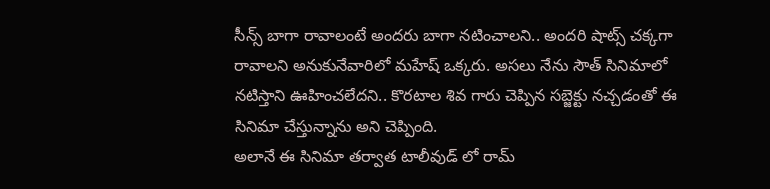సీన్స్ బాగా రావాలంటే అందరు బాగా నటించాలని.. అందరి షాట్స్ చక్కగా రావాలని అనుకునేవారిలో మహేష్ ఒక్కరు. అసలు నేను సౌత్ సినిమాలో నటిస్తాని ఊహించలేదని.. కొరటాల శివ గారు చెప్పిన సబ్జెక్టు నచ్చడంతో ఈ సినిమా చేస్తున్నాను అని చెప్పింది.
అలానే ఈ సినిమా తర్వాత టాలీవుడ్ లో రామ్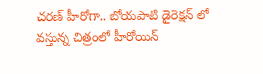చరణ్ హీరోగా.. బోయపాటి డైరెక్షన్ లో వస్తున్న చిత్రంలో హీరోయిన్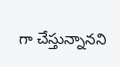గా చేస్తున్నానని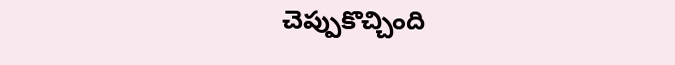చెప్పుకొచ్చింది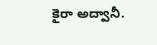కైరా అద్వానీ.